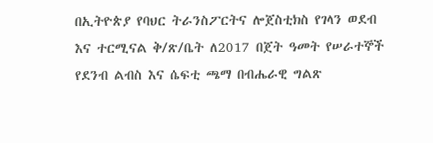በኢትዮጵያ የባህር ትራንስፖርትና ሎጀስቲክስ የገላን ወደብ እና ተርሚናል ቅ/ጽ/ቤት ለ2017 በጀት ዓመት የሠራተኞች የደንብ ልብስ እና ሴፍቲ ጫማ በብሔራዊ ግልጽ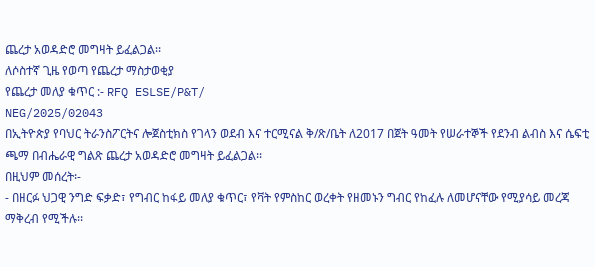ጨረታ አወዳድሮ መግዛት ይፈልጋል፡፡
ለሶስተኛ ጊዜ የወጣ የጨረታ ማስታወቂያ
የጨረታ መለያ ቁጥር :- RFQ ESLSE/P&T/
NEG/2025/02043
በኢትዮጵያ የባህር ትራንስፖርትና ሎጀስቲክስ የገላን ወደብ እና ተርሚናል ቅ/ጽ/ቤት ለ2017 በጀት ዓመት የሠራተኞች የደንብ ልብስ እና ሴፍቲ ጫማ በብሔራዊ ግልጽ ጨረታ አወዳድሮ መግዛት ይፈልጋል፡፡
በዚህም መሰረት፡-
- በዘርፉ ህጋዊ ንግድ ፍቃድ፣ የግብር ከፋይ መለያ ቁጥር፣ የቫት የምስከር ወረቀት የዘመኑን ግብር የከፈሉ ለመሆናቸው የሚያሳይ መረጃ ማቅረብ የሚችሉ፡፡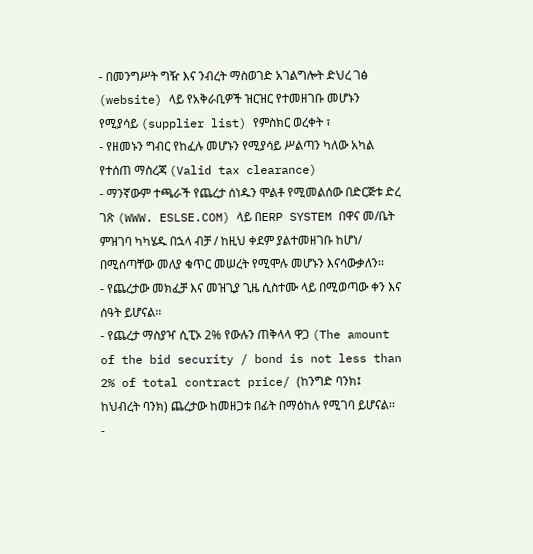- በመንግሥት ግዥ እና ንብረት ማስወገድ አገልግሎት ድህረ ገፅ (website) ላይ የአቅራቢዎች ዝርዝር የተመዘገቡ መሆኑን የሚያሳይ (supplier list) የምስክር ወረቀት ፣
- የዘመኑን ግብር የከፈሉ መሆኑን የሚያሳይ ሥልጣን ካለው አካል የተሰጠ ማስረጃ (Valid tax clearance)
- ማንኛውም ተጫራች የጨረታ ሰነዱን ሞልቶ የሚመልሰው በድርጅቱ ድረ ገጽ (WWW. ESLSE.COM) ላይ በERP SYSTEM በዋና መ/ቤት ምዝገባ ካካሄዱ በኋላ ብቻ / ከዚህ ቀደም ያልተመዘገቡ ከሆነ/ በሚሰጣቸው መለያ ቁጥር መሠረት የሚሞሉ መሆኑን እናሳውቃለን፡፡
- የጨረታው መክፈቻ እና መዝጊያ ጊዜ ሲስተሙ ላይ በሚወጣው ቀን እና ሰዓት ይሆናል፡፡
- የጨረታ ማስያዣ ሲፒኦ 2% የውሉን ጠቅላላ ዋጋ (The amount of the bid security / bond is not less than 2% of total contract price/ (ከንግድ ባንክ፤ ከህብረት ባንክ) ጨረታው ከመዘጋቱ በፊት በማዕከሉ የሚገባ ይሆናል፡፡
-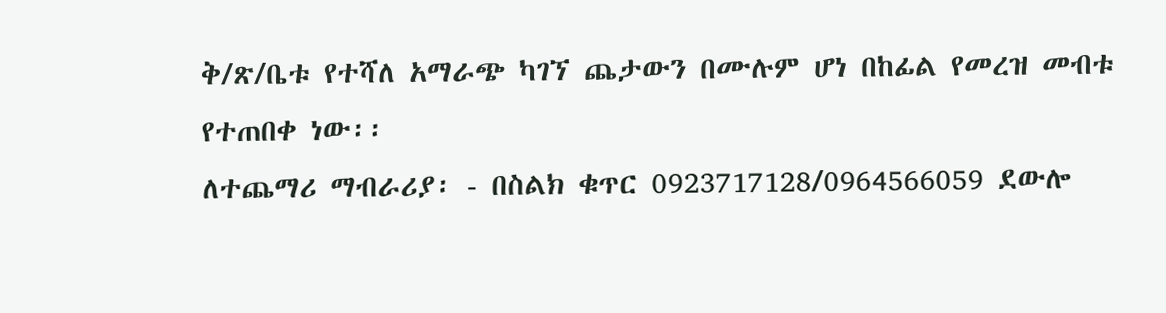ቅ/ጽ/ቤቱ የተሻለ አማራጭ ካገኘ ጨታውን በሙሉም ሆነ በከፊል የመረዝ መብቱ የተጠበቀ ነው፡፡
ለተጨማሪ ማብራሪያ፡ - በስልክ ቁጥር 0923717128/0964566059 ደውሎ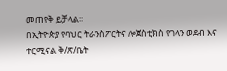መጠየቅ ይቻላል፡፡
በኢትዮጵያ የባህር ትራንስፖርትና ሎጀስቲክስ የገላን ወደብ እና ተርሚናል ቅ/ጽ/ቤት